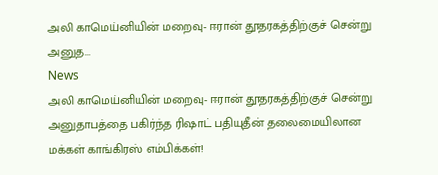அலி காமெய்னியின் மறைவு- ஈரான் தூதரகத்திற்குச் சென்று அனுத...
News
அலி காமெய்னியின் மறைவு- ஈரான் தூதரகத்திற்குச் சென்று அனுதாபத்தை பகிர்ந்த ரிஷாட் பதியுதீன் தலைமையிலான மக்கள் காங்கிரஸ் எம்பிக்கள்!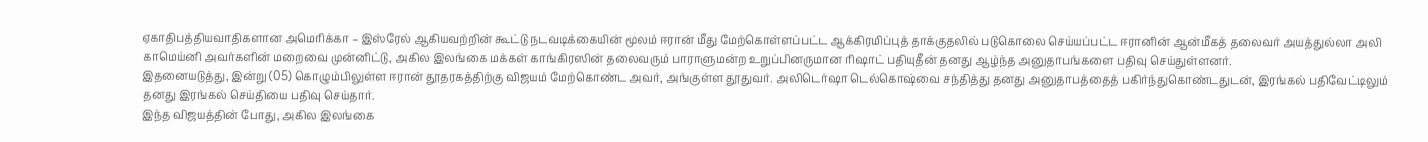ஏகாதிபத்தியவாதிகளான அமெரிக்கா – இஸ்ரேல் ஆகியவற்றின் கூட்டு நடவடிக்கையின் மூலம் ஈரான் மீது மேற்கொள்ளப்பட்ட ஆக்கிரமிப்புத் தாக்குதலில் படுகொலை செய்யப்பட்ட ஈரானின் ஆன்மீகத் தலைவர் அயத்துல்லா அலி காமெய்னி அவர்களின் மறைவை முன்னிட்டு, அகில இலங்கை மக்கள் காங்கிரஸின் தலைவரும் பாராளுமன்ற உறுப்பினருமான ரிஷாட் பதியுதீன் தனது ஆழ்ந்த அனுதாபங்களை பதிவு செய்துள்ளனர்.
இதனையடுத்து, இன்று (05) கொழும்பிலுள்ள ஈரான் தூதரகத்திற்கு விஜயம் மேற்கொண்ட அவர், அங்குள்ள தூதுவர். அலிடெர்ஷா டெல்கொஷ்வை சந்தித்து தனது அனுதாபத்தைத் பகிர்ந்துகொண்டதுடன், இரங்கல் பதிவேட்டிலும் தனது இரங்கல் செய்தியை பதிவு செய்தார்.
இந்த விஜயத்தின் போது, அகில இலங்கை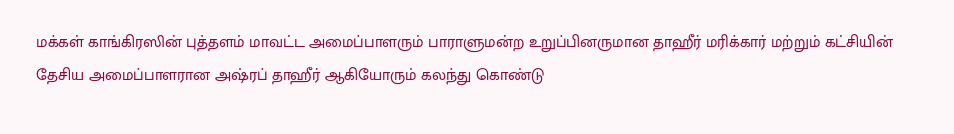மக்கள் காங்கிரஸின் புத்தளம் மாவட்ட அமைப்பாளரும் பாராளுமன்ற உறுப்பினருமான தாஹீர் மரிக்கார் மற்றும் கட்சியின் தேசிய அமைப்பாளரான அஷ்ரப் தாஹீர் ஆகியோரும் கலந்து கொண்டு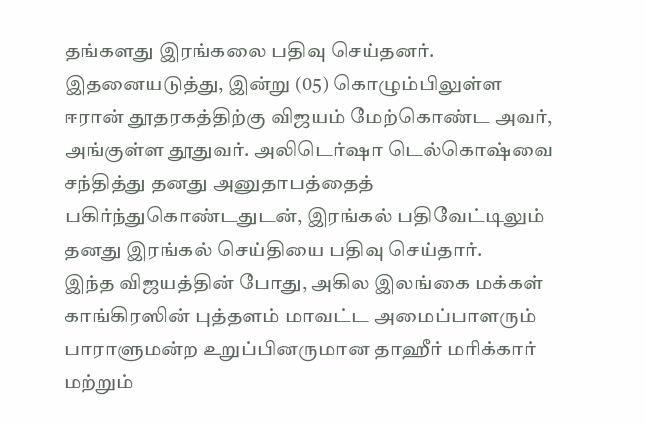தங்களது இரங்கலை பதிவு செய்தனர்.
இதனையடுத்து, இன்று (05) கொழும்பிலுள்ள ஈரான் தூதரகத்திற்கு விஜயம் மேற்கொண்ட அவர், அங்குள்ள தூதுவர். அலிடெர்ஷா டெல்கொஷ்வை சந்தித்து தனது அனுதாபத்தைத் பகிர்ந்துகொண்டதுடன், இரங்கல் பதிவேட்டிலும் தனது இரங்கல் செய்தியை பதிவு செய்தார்.
இந்த விஜயத்தின் போது, அகில இலங்கை மக்கள் காங்கிரஸின் புத்தளம் மாவட்ட அமைப்பாளரும் பாராளுமன்ற உறுப்பினருமான தாஹீர் மரிக்கார் மற்றும்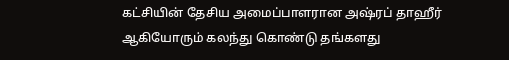கட்சியின் தேசிய அமைப்பாளரான அஷ்ரப் தாஹீர் ஆகியோரும் கலந்து கொண்டு தங்களது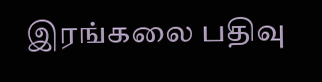இரங்கலை பதிவு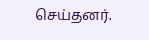செய்தனர்.